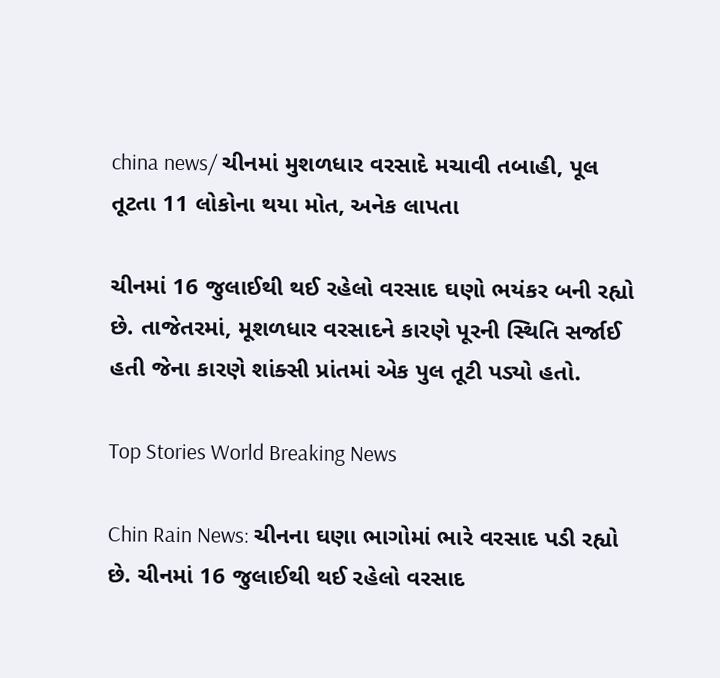china news/ ચીનમાં મુશળધાર વરસાદે મચાવી તબાહી, પૂલ તૂટતા 11 લોકોના થયા મોત, અનેક લાપતા

ચીનમાં 16 જુલાઈથી થઈ રહેલો વરસાદ ઘણો ભયંકર બની રહ્યો છે. તાજેતરમાં, મૂશળધાર વરસાદને કારણે પૂરની સ્થિતિ સર્જાઈ હતી જેના કારણે શાંક્સી પ્રાંતમાં એક પુલ તૂટી પડ્યો હતો.

Top Stories World Breaking News

Chin Rain News: ચીનના ઘણા ભાગોમાં ભારે વરસાદ પડી રહ્યો છે. ચીનમાં 16 જુલાઈથી થઈ રહેલો વરસાદ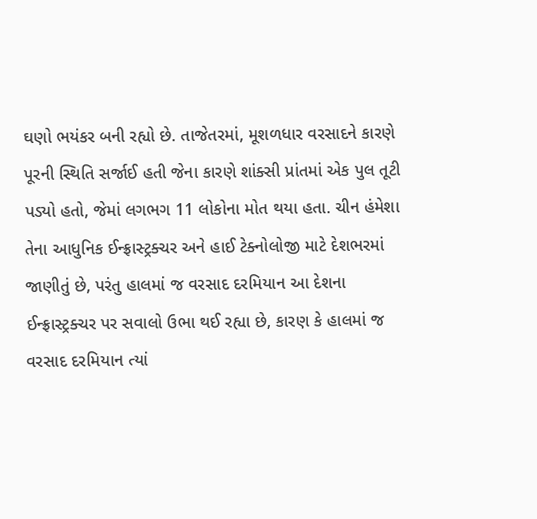ઘણો ભયંકર બની રહ્યો છે. તાજેતરમાં, મૂશળધાર વરસાદને કારણે પૂરની સ્થિતિ સર્જાઈ હતી જેના કારણે શાંક્સી પ્રાંતમાં એક પુલ તૂટી પડ્યો હતો, જેમાં લગભગ 11 લોકોના મોત થયા હતા. ચીન હંમેશા તેના આધુનિક ઈન્ફ્રાસ્ટ્રક્ચર અને હાઈ ટેક્નોલોજી માટે દેશભરમાં જાણીતું છે, પરંતુ હાલમાં જ વરસાદ દરમિયાન આ દેશના ઈન્ફ્રાસ્ટ્રક્ચર પર સવાલો ઉભા થઈ રહ્યા છે, કારણ કે હાલમાં જ વરસાદ દરમિયાન ત્યાં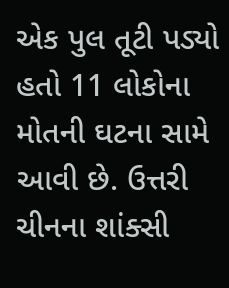એક પુલ તૂટી પડ્યો હતો 11 લોકોના મોતની ઘટના સામે આવી છે. ઉત્તરી ચીનના શાંક્સી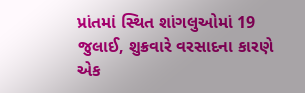પ્રાંતમાં સ્થિત શાંગલુઓમાં 19 જુલાઈ, શુક્રવારે વરસાદના કારણે એક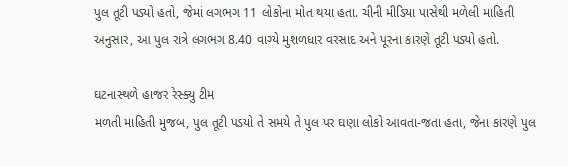પુલ તૂટી પડ્યો હતો, જેમાં લગભગ 11 લોકોના મોત થયા હતા. ચીની મીડિયા પાસેથી મળેલી માહિતી અનુસાર, આ પુલ રાત્રે લગભગ 8.40 વાગ્યે મુશળધાર વરસાદ અને પૂરના કારણે તૂટી પડ્યો હતો.

ઘટનાસ્થળે હાજર રેસ્ક્યુ ટીમ
મળતી માહિતી મુજબ, પુલ તૂટી પડયો તે સમયે તે પુલ પર ઘણા લોકો આવતા-જતા હતા, જેના કારણે પુલ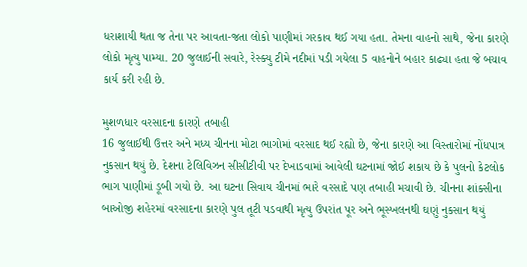ધરાશાયી થતા જ તેના પર આવતા-જતા લોકો પાણીમાં ગરકાવ થઈ ગયા હતા. તેમના વાહનો સાથે, જેના કારણે લોકો મૃત્યુ પામ્યા. 20 જુલાઈની સવારે, રેસ્ક્યુ ટીમે નદીમાં પડી ગયેલા 5 વાહનોને બહાર કાઢ્યા હતા જે બચાવ કાર્ય કરી રહી છે.

મુશળધાર વરસાદના કારણે તબાહી
16 જુલાઈથી ઉત્તર અને મધ્ય ચીનના મોટા ભાગોમાં વરસાદ થઈ રહ્યો છે, જેના કારણે આ વિસ્તારોમાં નોંધપાત્ર નુકસાન થયું છે. દેશના ટેલિવિઝન સીસીટીવી પર દેખાડવામાં આવેલી ઘટનામાં જોઈ શકાય છે કે પુલનો કેટલોક ભાગ પાણીમાં ડૂબી ગયો છે. આ ઘટના સિવાય ચીનમાં ભારે વરસાદે પણ તબાહી મચાવી છે. ચીનના શાંક્સીના બાઓજી શહેરમાં વરસાદના કારણે પુલ તૂટી પડવાથી મૃત્યુ ઉપરાંત પૂર અને ભૂસ્ખલનથી ઘણું નુકસાન થયું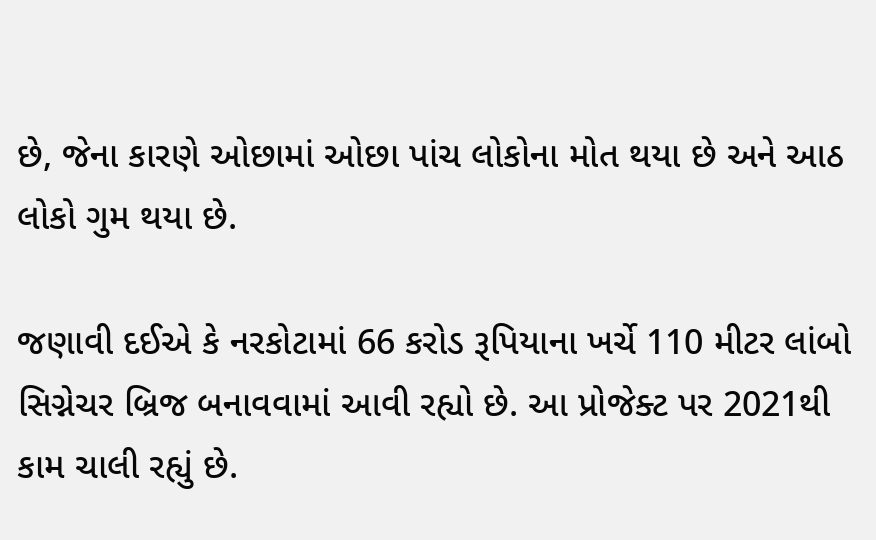છે, જેના કારણે ઓછામાં ઓછા પાંચ લોકોના મોત થયા છે અને આઠ લોકો ગુમ થયા છે.

જણાવી દઈએ કે નરકોટામાં 66 કરોડ રૂપિયાના ખર્ચે 110 મીટર લાંબો સિગ્નેચર બ્રિજ બનાવવામાં આવી રહ્યો છે. આ પ્રોજેક્ટ પર 2021થી કામ ચાલી રહ્યું છે.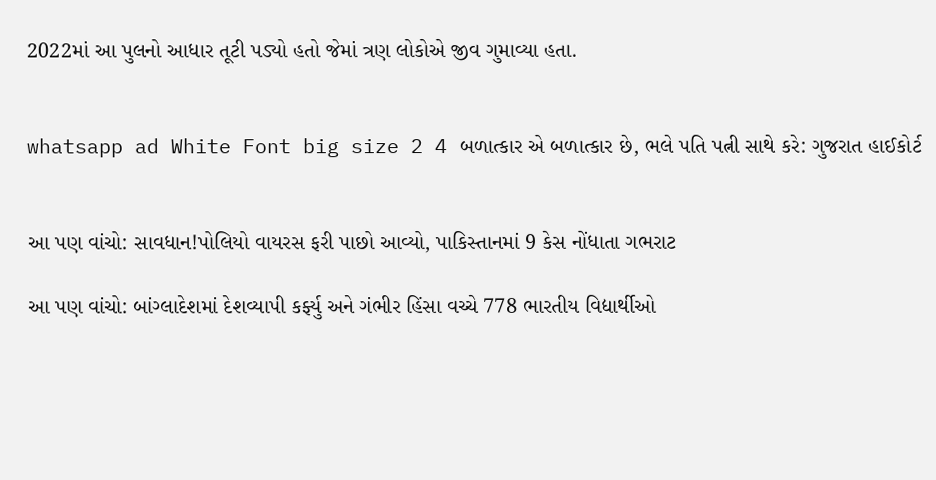2022માં આ પુલનો આધાર તૂટી પડ્યો હતો જેમાં ત્રણ લોકોએ જીવ ગુમાવ્યા હતા.


whatsapp ad White Font big size 2 4 બળાત્કાર એ બળાત્કાર છે, ભલે પતિ પત્ની સાથે કરે: ગુજરાત હાઈકોર્ટ


આ પણ વાંચો: સાવધાન!પોલિયો વાયરસ ફરી પાછો આવ્યો, પાકિસ્તાનમાં 9 કેસ નોંધાતા ગભરાટ

આ પણ વાંચો: બાંગ્લાદેશમાં દેશવ્યાપી કર્ફ્યુ અને ગંભીર હિંસા વચ્ચે 778 ભારતીય વિદ્યાર્થીઓ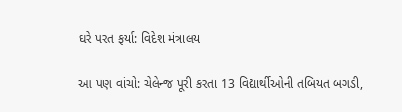ઘરે પરત ફર્યા: વિદેશ મંત્રાલય

આ પણ વાંચો: ચેલેન્જ પૂરી કરતા 13 વિદ્યાર્થીઓની તબિયત બગડી,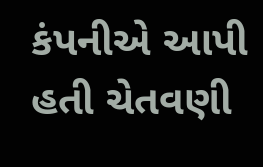કંપનીએ આપી હતી ચેતવણી